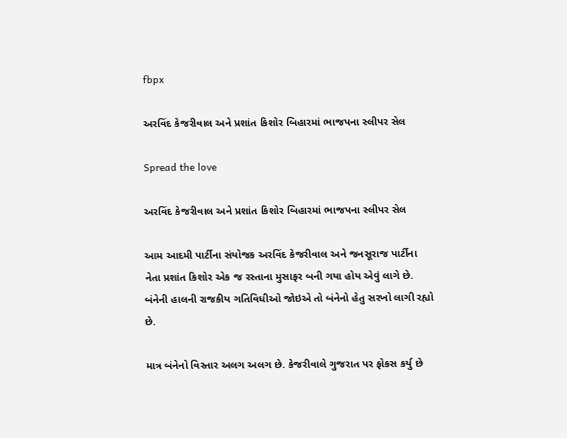fbpx

અરવિંદ કેજરીવાલ અને પ્રશાંત કિશોર બિહારમાં ભાજપના સ્લીપર સેલ

Spread the love

અરવિંદ કેજરીવાલ અને પ્રશાંત કિશોર બિહારમાં ભાજપના સ્લીપર સેલ

આમ આદમી પાર્ટીના સંયોજક અરવિંદ કેજરીવાલ અને જનસૂરાજ પાર્ટીના નેતા પ્રશાંત કિશોર એક જ રસ્તાના મુસાફર બની ગયા હોય એવું લાગે છે. બંનેની હાલની રાજકીય ગતિવિધીઓ જોઇએ તો બંનેનો હેતુ સરખો લાગી રહ્યો છે.

માત્ર બંનેનો વિસ્તાર અલગ અલગ છે. કેજરીવાલે ગુજરાત પર ફોકસ કર્યુ છે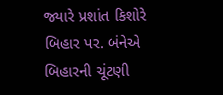જ્યારે પ્રશાંત કિશોરે બિહાર પર. બંનેએ બિહારની ચૂંટણી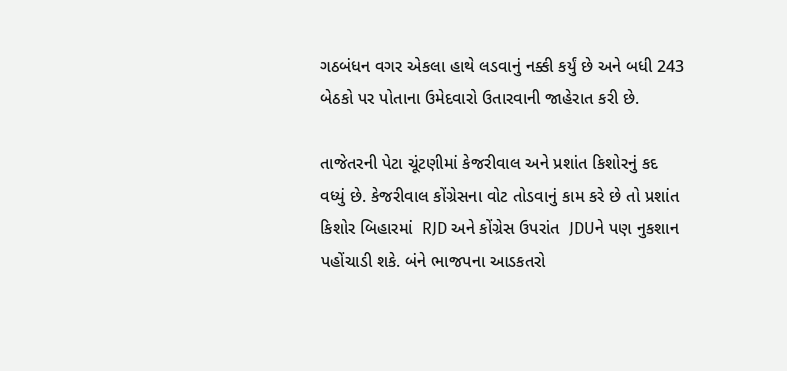ગઠબંધન વગર એકલા હાથે લડવાનું નક્કી કર્યું છે અને બધી 243 બેઠકો પર પોતાના ઉમેદવારો ઉતારવાની જાહેરાત કરી છે.

તાજેતરની પેટા ચૂંટણીમાં કેજરીવાલ અને પ્રશાંત કિશોરનું કદ વધ્યું છે. કેજરીવાલ કોંગ્રેસના વોટ તોડવાનું કામ કરે છે તો પ્રશાંત કિશોર બિહારમાં  RJD અને કોંગ્રેસ ઉપરાંત  JDUને પણ નુકશાન પહોંચાડી શકે. બંને ભાજપના આડકતરો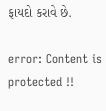ફાયદો કરાવે છે.

error: Content is protected !!